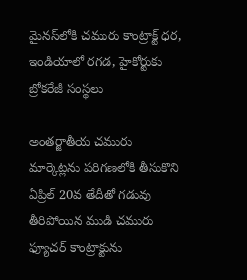మైనస్‌లోకి చమురు కాంట్రాక్ట్ ధర, ఇండియాలో రగడ, హైకోర్టుకు బ్రోకరేజీ సంస్థలు

అంతర్జాతీయ చమురు మార్కెట్లను పరిగణలోకి తీసుకొని ఏప్రిల్ 20వ తేదీతో గడువు తీరిపోయిన ముడి చమురు ఫ్యూచర్ కాంట్రాక్టును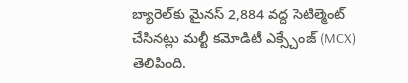బ్యారెల్‌కు మైనస్ 2,884 వద్ద సెటిల్మెంట్ చేసినట్లు మల్టీ కమోడిటీ ఎక్స్చేంజ్ (MCX) తెలిపింది.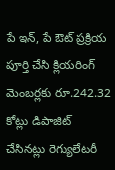పే ఇన్, పే ఔట్ ప్రక్రియ పూర్తి చేసి క్లియరింగ్ మెంబర్లకు రూ.242.32 కోట్లు డిపాజిట్ చేసినట్లు రెగ్యులేటరీ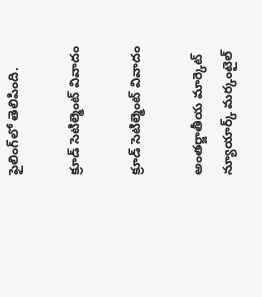ఫైలింగ్‌లో తెలిపింది.

క్రూడ్ సెటిల్మెంట్ వివాదం

క్రూడ్ సెటిల్మెంట్ వివాదం

అంతర్జాతీయ మార్కెట్ న్యూయార్క్ మర్కంటైల్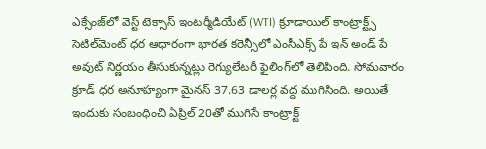ఎక్సేంజ్‌లో వెస్ట్ టెక్సాస్ ఇంటర్మీడియేట్ (WTI) క్రూడాయిల్ కాంట్రాక్ట్స్ సెటిల్‌మెంట్ ధర ఆధారంగా భారత కరెన్సీలో ఎంసీఎక్స్‌ పే ఇన్ అండ్ పే అవుట్ నిర్ణయం తీసుకున్నట్లు రెగ్యులేటరీ ఫైలింగ్‌‌లో తెలిపింది. సోమవారం క్రూడ్ ధర అనూహ్యంగా మైనస్ 37.63 డాలర్ల వద్ద ముగిసింది. అయితే ఇందుకు సంబంధించి ఏప్రిల్ 20తో ముగిసే కాంట్రాక్ట్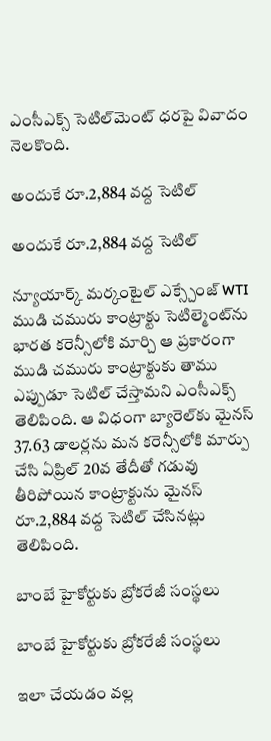ఎంసీఎక్స్ సెటిల్‌మెంట్ ధరపై వివాదం నెలకొంది.

అందుకే రూ.2,884 వద్ద సెటిల్

అందుకే రూ.2,884 వద్ద సెటిల్

న్యూయార్క్ మర్కంటైల్ ఎక్స్చేంజ్ WTI ముడి చమురు కాంట్రాక్టు సెటిల్మెంట్‌ను భారత కరెన్సీలోకి మార్చి ఆ ప్రకారంగా ముడి చమురు కాంట్రాక్టుకు తాము ఎప్పుడూ సెటిల్ చేస్తామని ఎంసీఎక్స్ తెలిపింది. ఆ విధంగా బ్యారెల్‌కు మైనస్ 37.63 డాలర్లను మన కరెన్సీలోకి మార్పు చేసి ఏప్రిల్ 20వ తేదీతో గడువు తీరిపోయిన కాంట్రాక్టును మైనస్ రూ.2,884 వద్ద సెటిల్ చేసినట్లు తెలిపింది.

బాంబే హైకోర్టుకు బ్రోకరేజీ సంస్థలు

బాంబే హైకోర్టుకు బ్రోకరేజీ సంస్థలు

ఇలా చేయడం వల్ల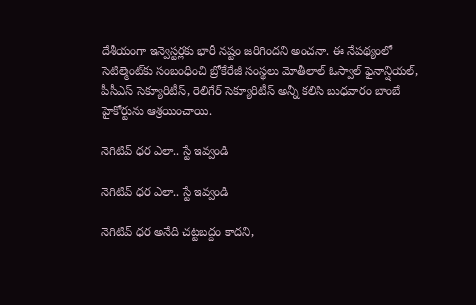దేశీయంగా ఇన్వెస్టర్లకు భారీ నష్టం జరిగిందని అంచనా. ఈ నేపథ్యంలో సెటిల్మెంట్‌కు సంబంధించి బ్రోకేరేజీ సంస్థలు మోతీలాల్ ఓస్వాల్ ఫైనాన్షియల్, పీసీఎస్ సెక్యూరిటీస్, రెలిగేర్ సెక్యూరిటీస్ అన్నీ కలిసి బుధవారం బాంబే హైకోర్టును ఆశ్రయించాయి.

నెగిటివ్ ధర ఎలా.. స్టే ఇవ్వండి

నెగిటివ్ ధర ఎలా.. స్టే ఇవ్వండి

నెగిటివ్ ధర అనేది చట్టబద్దం కాదని,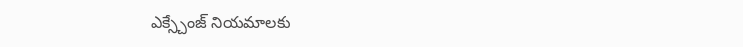ఎక్స్చేంజ్ నియమాలకు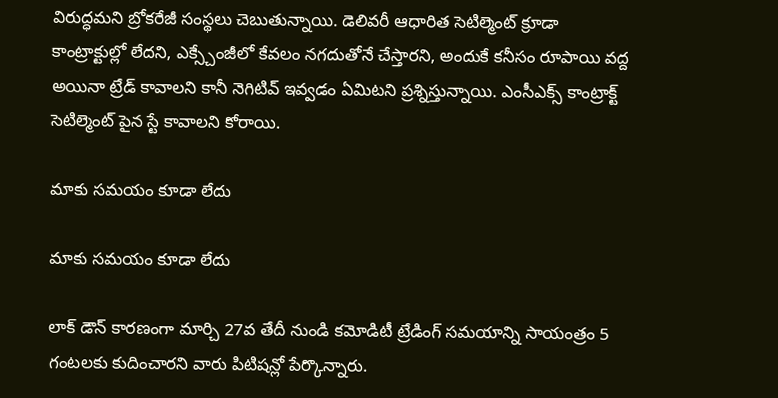విరుద్ధమని బ్రోకరేజీ సంస్థలు చెబుతున్నాయి. డెలివరీ ఆధారిత సెటిల్మెంట్ క్రూడా కాంట్రాక్టుల్లో లేదని, ఎక్స్చేంజీలో కేవలం నగదుతోనే చేస్తారని, అందుకే కనీసం రూపాయి వద్ద అయినా ట్రేడ్ కావాలని కానీ నెగిటివ్ ఇవ్వడం ఏమిటని ప్రశ్నిస్తున్నాయి. ఎంసీఎక్స్ కాంట్రాక్ట్ సెటిల్మెంట్ పైన స్టే కావాలని కోరాయి.

మాకు సమయం కూడా లేదు

మాకు సమయం కూడా లేదు

లాక్ డౌన్ కారణంగా మార్చి 27వ తేదీ నుండి కమోడిటీ ట్రేడింగ్ సమయాన్ని సాయంత్రం 5 గంటలకు కుదించారని వారు పిటిషన్లో పేర్కొన్నారు.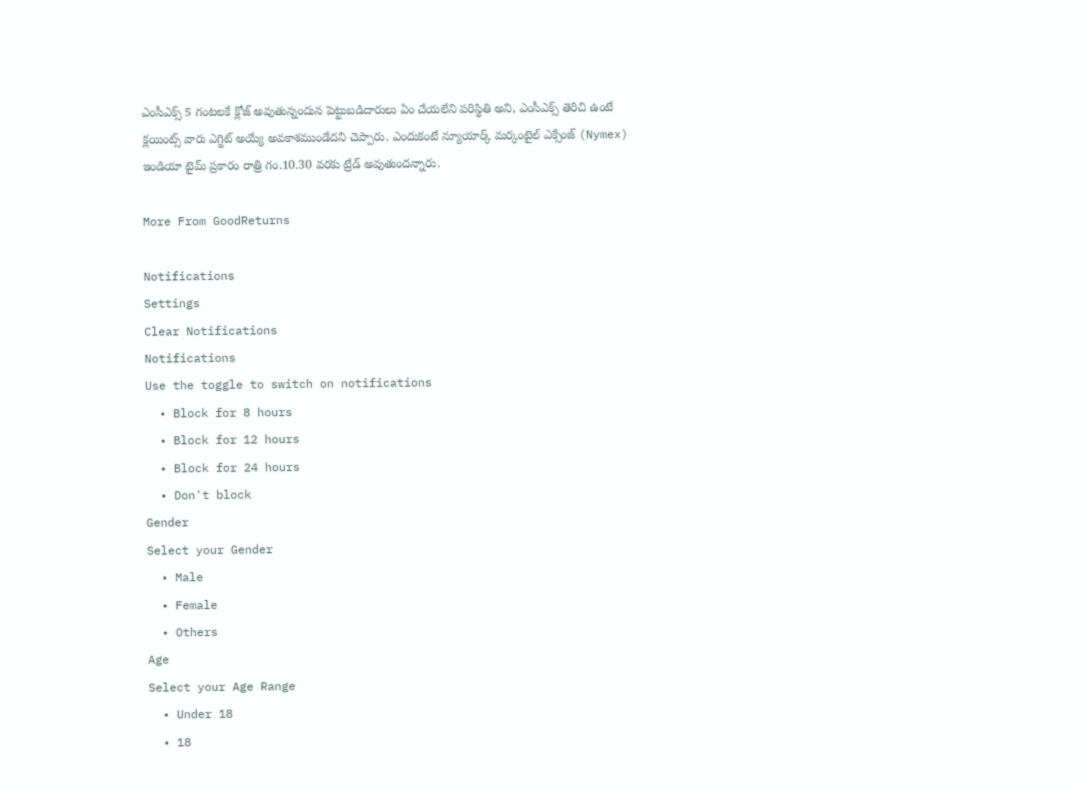ఎంసీఎక్స్ 5 గంటలకే క్లోజ్ అవుతున్నందున పెట్టుబడిదారులు ఏం చేయలేని పరిస్థితి అని, ఎంసీఎక్స్ తెరిచి ఉంటే క్లయింట్స్ వారు ఎగ్జిట్ అయ్యే అవకాశముండేదని చెప్పారు. ఎందుకంటే న్యూయార్క్ మర్కంటైల్ ఎక్సేంజ్‌ (Nymex) ఇండియా టైమ్ ప్రకారం రాత్రి గం.10.30 వరకు ట్రేడ్ అవుతుందన్నారు.

More From GoodReturns

Notifications
Settings
Clear Notifications
Notifications
Use the toggle to switch on notifications
  • Block for 8 hours
  • Block for 12 hours
  • Block for 24 hours
  • Don't block
Gender
Select your Gender
  • Male
  • Female
  • Others
Age
Select your Age Range
  • Under 18
  • 18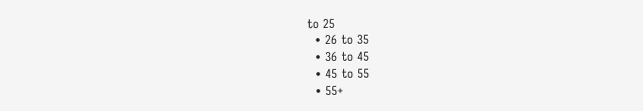to 25
  • 26 to 35
  • 36 to 45
  • 45 to 55
  • 55+